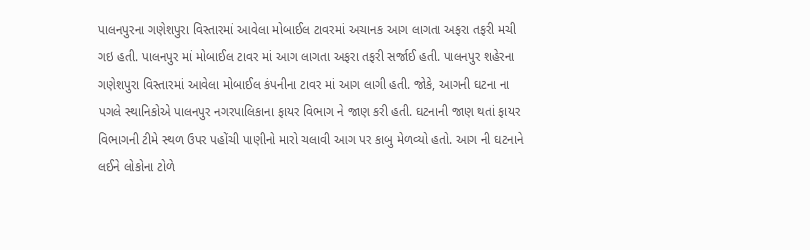પાલનપુરના ગણેશપુરા વિસ્તારમાં આવેલા મોબાઈલ ટાવરમાં અચાનક આગ લાગતા અફરા તફરી મચી ગઇ હતી. પાલનપુર માં મોબાઈલ ટાવર માં આગ લાગતા અફરા તફરી સર્જાઈ હતી. પાલનપુર શહેરના ગણેશપુરા વિસ્તારમાં આવેલા મોબાઈલ કંપનીના ટાવર માં આગ લાગી હતી. જોકે, આગની ઘટના ના પગલે સ્થાનિકોએ પાલનપુર નગરપાલિકાના ફાયર વિભાગ ને જાણ કરી હતી. ઘટનાની જાણ થતાં ફાયર વિભાગની ટીમે સ્થળ ઉપર પહોંચી પાણીનો મારો ચલાવી આગ પર કાબુ મેળવ્યો હતો. આગ ની ઘટનાને લઈને લોકોના ટોળે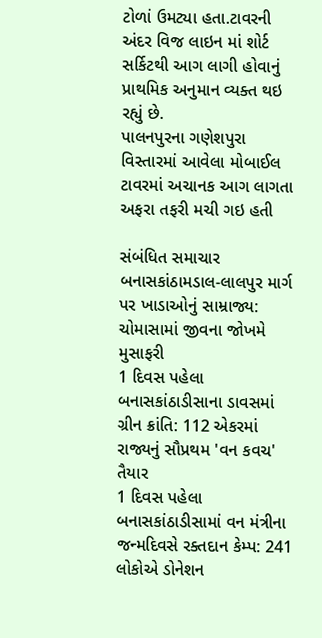ટોળાં ઉમટ્યા હતા.ટાવરની અંદર વિજ લાઇન માં શોર્ટ સર્કિટથી આગ લાગી હોવાનું પ્રાથમિક અનુમાન વ્યક્ત થઇ રહ્યું છે.
પાલનપુરના ગણેશપુરા વિસ્તારમાં આવેલા મોબાઈલ ટાવરમાં અચાનક આગ લાગતા અફરા તફરી મચી ગઇ હતી

સંબંધિત સમાચાર
બનાસકાંઠામડાલ-લાલપુર માર્ગ પર ખાડાઓનું સામ્રાજ્ય: ચોમાસામાં જીવના જોખમે મુસાફરી
1 દિવસ પહેલા
બનાસકાંઠાડીસાના ડાવસમાં ગ્રીન ક્રાંતિ: 112 એકરમાં રાજ્યનું સૌપ્રથમ 'વન કવચ' તૈયાર
1 દિવસ પહેલા
બનાસકાંઠાડીસામાં વન મંત્રીના જન્મદિવસે રક્તદાન કેમ્પ: 241 લોકોએ ડોનેશન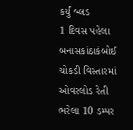કર્યું બ્લડ
1 દિવસ પહેલા
બનાસકાંઠાકંબોઈ ચોકડી વિસ્તારમાં ઓવરલોડ રેતી ભરેલા 10 ડમ્પર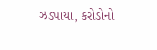ઝડપાયા, કરોડોનો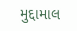મુદ્દામાલ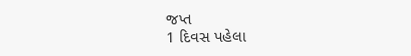જપ્ત
1 દિવસ પહેલા